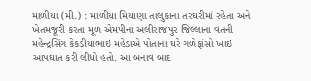માળીયા (મી.) : માળીયા મિયાણા તાલુકાના તરઘરીમાં રહેતા અને ખેતમજૂરી કરતા મૂળ એમપીના અલીરાજપુર જિલ્લાના વતની મહેન્દ્રસિંગ કેકડીયાભાઇ મહેડાએ પોતાના ઘરે ગળેફાંસો ખાઇ આપઘાત કરી લીધો હતો. આ બનાવ બાદ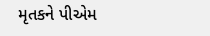મૃતકને પીએમ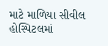માટે માળિયા સીવીલ હોસ્પિટલમાં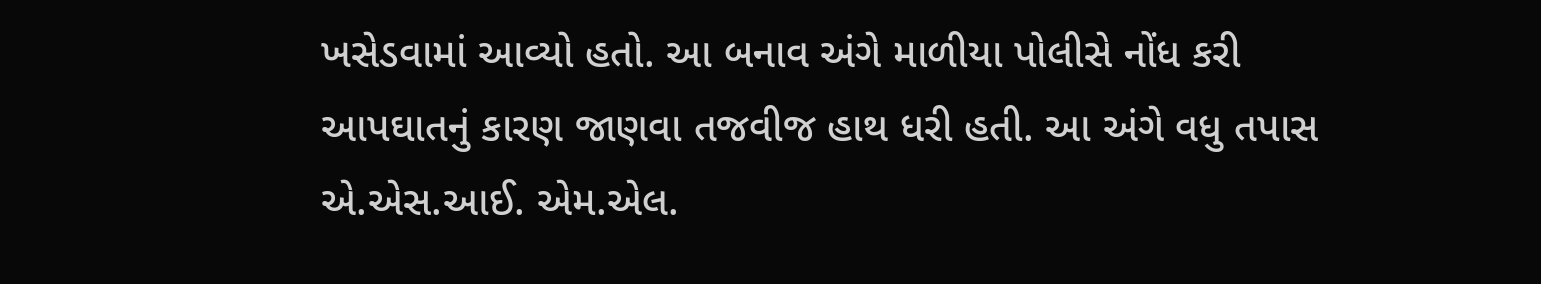ખસેડવામાં આવ્યો હતો. આ બનાવ અંગે માળીયા પોલીસે નોંધ કરી આપઘાતનું કારણ જાણવા તજવીજ હાથ ધરી હતી. આ અંગે વધુ તપાસ એ.એસ.આઈ. એમ.એલ.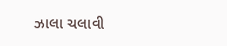ઝાલા ચલાવી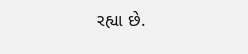રહ્યા છે.